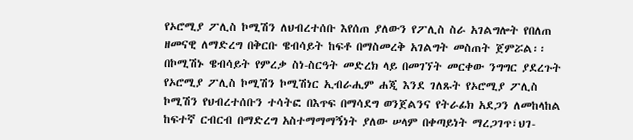የኦሮሚያ ፖሊስ ኮሚሽን ለህብረተሰቡ እየሰጠ ያለውን የፖሊስ ስራ አገልግሎት የበለጠ ዘመናዊ ለማድረግ በቅርቡ ዌብሳይት ከፍቶ በማስመረቅ አገልግት መስጠት ጀምሯል፡፡ በኮሚሽኑ ዌብሳይት የምረቃ ስነ-ስርዓት መድረክ ላይ በመገኘት መርቀው ንግግር ያደረጉት የኦሮሚያ ፖሊስ ኮሚሽን ኮሚሽነር ኢብራሒም ሐጂ እንደ ገለጹት የኦሮሚያ ፖሊስ ኮሚሽን የህብረተሰቡን ተሳትፎ በእጥፍ በማሳደግ ወንጀልንና የትራፊክ አደጋን ለመከላከል ከፍተኛ ርብርብ በማድረግ አስተማማማኝነት ያለው ሠላም በቀጣይነት ማረጋገጥ፣ህገ-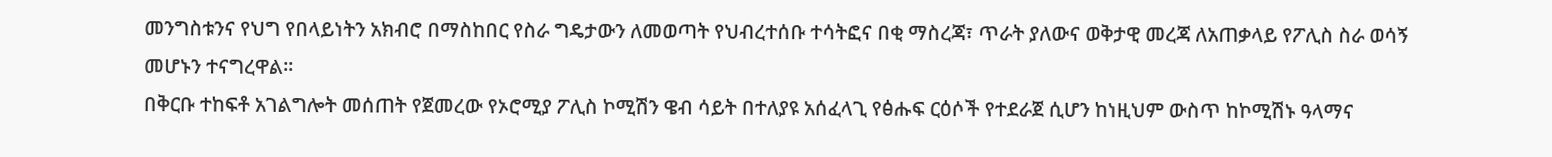መንግስቱንና የህግ የበላይነትን አክብሮ በማስከበር የስራ ግዴታውን ለመወጣት የህብረተሰቡ ተሳትፎና በቂ ማስረጃ፣ ጥራት ያለውና ወቅታዊ መረጃ ለአጠቃላይ የፖሊስ ስራ ወሳኝ መሆኑን ተናግረዋል፡፡
በቅርቡ ተከፍቶ አገልግሎት መሰጠት የጀመረው የኦሮሚያ ፖሊስ ኮሚሽን ዌብ ሳይት በተለያዩ አሰፈላጊ የፅሑፍ ርዕሶች የተደራጀ ሲሆን ከነዚህም ውስጥ ከኮሚሽኑ ዓላማና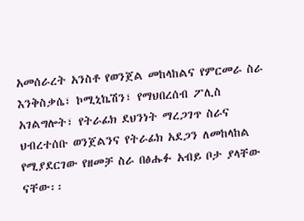አመሰራረት አንስቶ የወንጀል መከላከልና የምርመራ ስራ እንቅስቃሴ፣ ኮሚኒኬሽን፣ የማህበረሰብ ፖሊስ አገልግሎት፣ የትራፊክ ደህንነት ማረጋገጥ ስራና ህብረተሰቡ ወንጀልንና የትራፊክ አደጋን ለመከላከል የሚያደርገው የዘመቻ ስራ በፅሑፉ አብይ ቦታ ያላቸው ናቸው፡፡